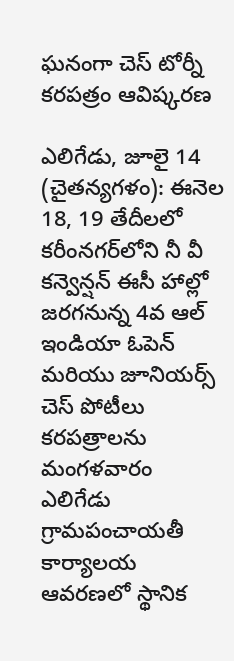ఘనంగా చెస్ టోర్నీ కరపత్రం ఆవిష్కరణ

ఎలిగేడు, జూలై 14 (చైతన్యగళం‌): ఈనెల 18, 19 తేదీలలో కరీంనగర్‌లోని నీ వీ కన్వెన్షన్ ఈసీ హాల్లో జరగనున్న 4వ ఆల్ ఇండియా ఓపెన్ మరియు జూనియర్స్ చెస్ పోటీలు కరపత్రాలను మంగళవారం ఎలిగేడు గ్రామపంచాయతీ కార్యాలయ ఆవరణలో స్థానిక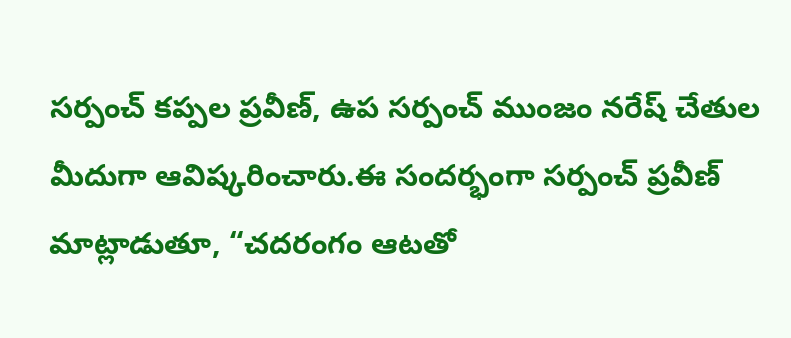సర్పంచ్ కప్పల ప్రవీణ్, ఉప సర్పంచ్ ముంజం నరేష్ చేతుల మీదుగా ఆవిష్కరించారు.ఈ సందర్భంగా సర్పంచ్ ప్రవీణ్ మాట్లాడుతూ, “చదరంగం ఆటతో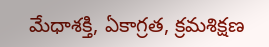మేధాశక్తి, ఏకాగ్రత, క్రమశిక్షణ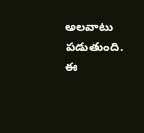అలవాటు పడుతుంది. ఈ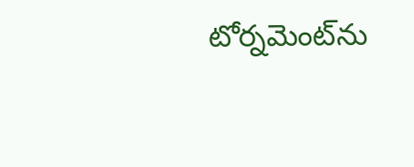టోర్నమెంట్‌ను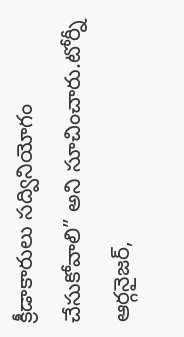క్రీడాకారులు సద్వినియోగం చేసుకోవాలి” అని సూచించారు.టోర్నీ ఆర్గనైజర్,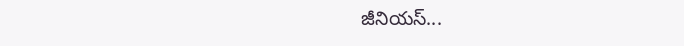జీనియస్...